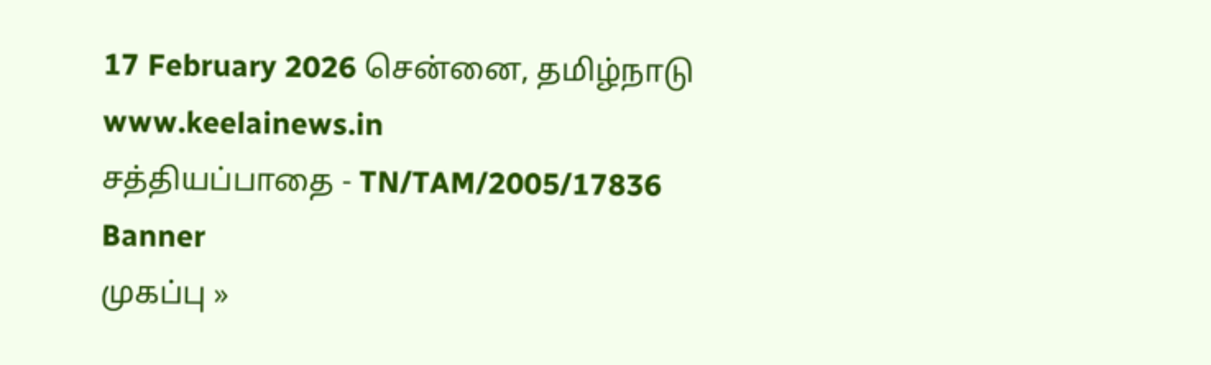17 February 2026 சென்னை, தமிழ்நாடு
www.keelainews.in
சத்தியப்பாதை - TN/TAM/2005/17836
Banner
முகப்பு »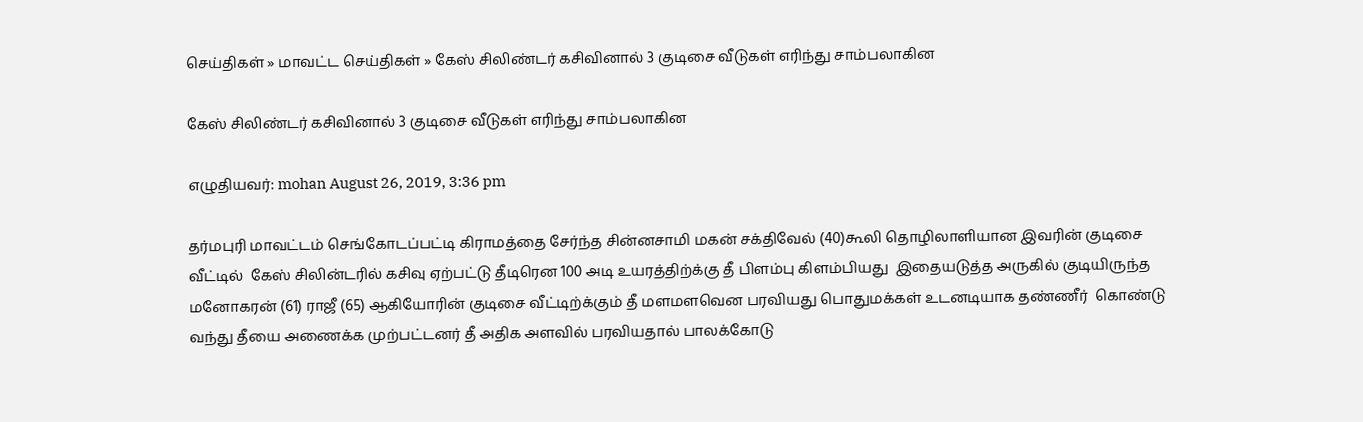செய்திகள் » மாவட்ட செய்திகள் » கேஸ் சிலிண்டர் கசிவினால் 3 குடிசை வீடுகள் எரிந்து சாம்பலாகின

கேஸ் சிலிண்டர் கசிவினால் 3 குடிசை வீடுகள் எரிந்து சாம்பலாகின

எழுதியவர்: mohan August 26, 2019, 3:36 pm

தர்மபுரி மாவட்டம் செங்கோடப்பட்டி கிராமத்தை சேர்ந்த சின்னசாமி மகன் சக்திவேல் (40)கூலி தொழிலாளியான இவரின் குடிசை வீட்டில்  கேஸ் சிலின்டரில் கசிவு ஏற்பட்டு தீடிரென 100 அடி உயரத்திற்க்கு தீ பிளம்பு கிளம்பியது  இதையடுத்த அருகில் குடியிருந்த மனோகரன் (61) ராஜீ (65) ஆகியோரின் குடிசை வீட்டிற்க்கும் தீ மளமளவென பரவியது பொதுமக்கள் உடனடியாக தண்ணீர்  கொண்டு வந்து தீயை அணைக்க முற்பட்டனர் தீ அதிக அளவில் பரவியதால் பாலக்கோடு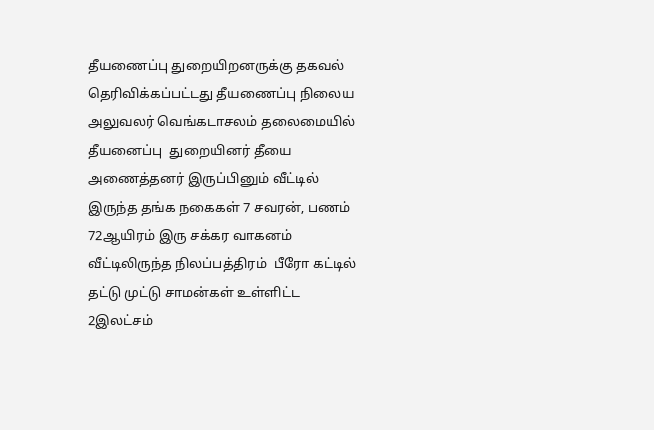தீயணைப்பு துறையிறனருக்கு தகவல் தெரிவிக்கப்பட்டது தீயணைப்பு நிலைய அலுவலர் வெங்கடாசலம் தலைமையில் தீயனைப்பு  துறையினர் தீயை அணைத்தனர் இருப்பினும் வீட்டில் இருந்த தங்க நகைகள் 7 சவரன், பணம் 72ஆயிரம் இரு சக்கர வாகனம் வீட்டிலிருந்த நிலப்பத்திரம்  பீரோ கட்டில் தட்டு முட்டு சாமன்கள் உள்ளிட்ட 2இலட்சம்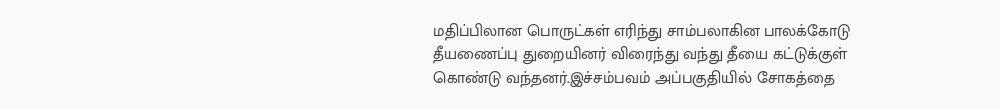மதிப்பிலான பொருட்கள் எரிந்து சாம்பலாகின பாலக்கோடு தீயணைப்பு துறையினர் விரைந்து வந்து தீயை கட்டுக்குள் கொண்டு வந்தனர்.இச்சம்பவம் அப்பகுதியில் சோகத்தை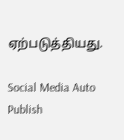ஏற்படுத்தியது.

Social Media Auto Publish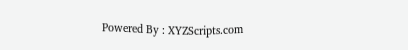Powered By : XYZScripts.com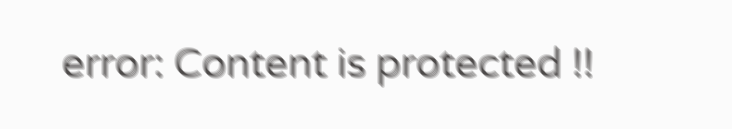error: Content is protected !!